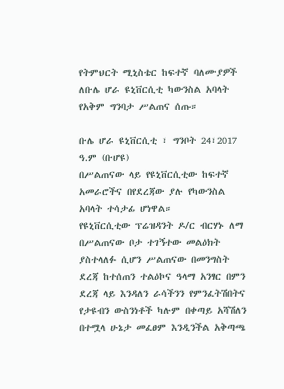የትምህርት ሚኒስቴር ከፍተኛ ባለሙያዎች ለቡሌ ሆራ ዩኒቨርሲቲ ካውንስል አባላት የአቅም ግንባታ ሥልጠና ሰጡ።

ቡሌ ሆራ ዩኒቨርሲቲ ፣ ግንቦት 24፣2017 ዓ.ም (ቡሆዩ)
በሥልጠናው ላይ የዩኒቨርሲቲው ከፍተኛ አመራሮችና በየደረጃው ያሉ የካውንስል አባላት ተሳታፊ ሆነዋል።
የዩኒቨርሲቲው ፕሬዝዳንት ዶ/ር ብርሃኑ ለማ በሥልጠናው ቦታ ተገኝተው መልዕክት ያስተላለፉ ሲሆን ሥልጠናው በመንግስት ደረጃ ከተሰጠን ተልዕኮና ዓላማ አንፃር በምን ደረጃ ላይ እንዳለን ራሳችንን የምንፈትሽበትና የታዩብን ውስንነቶች ካሉም በቀጣይ አሻሽለን በተሟላ ሁኔታ መፈፀም እንዲንችል አቅጣጫ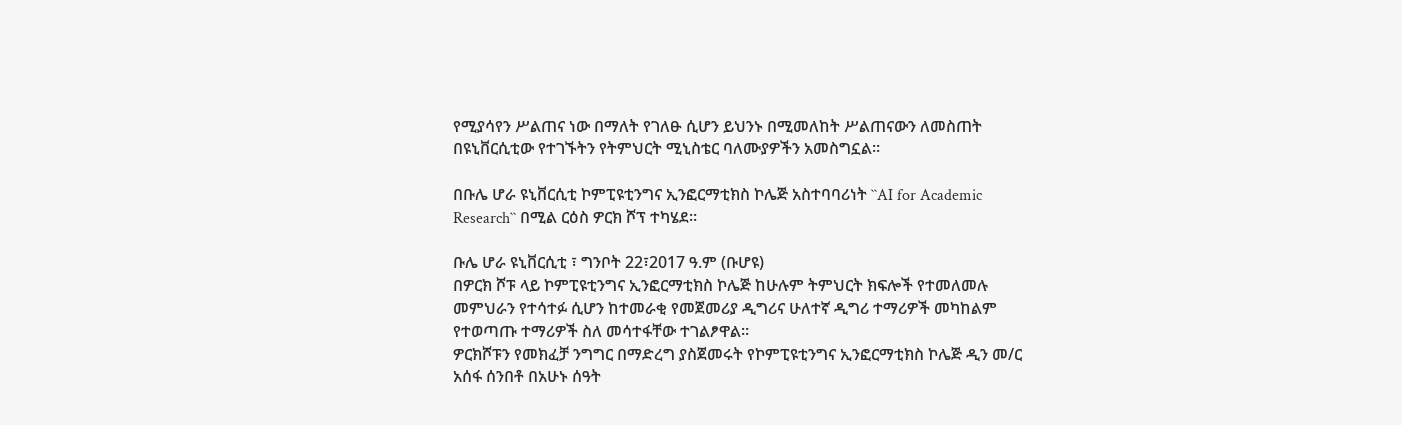የሚያሳየን ሥልጠና ነው በማለት የገለፁ ሲሆን ይህንኑ በሚመለከት ሥልጠናውን ለመስጠት በዩኒቨርሲቲው የተገኙትን የትምህርት ሚኒስቴር ባለሙያዎችን አመስግኗል።

በቡሌ ሆራ ዩኒቨርሲቲ ኮምፒዩቲንግና ኢንፎርማቲክስ ኮሌጅ አስተባባሪነት ``AI for Academic Research`` በሚል ርዕስ ዎርክ ሾፕ ተካሄደ።

ቡሌ ሆራ ዩኒቨርሲቲ ፣ ግንቦት 22፣2017 ዓ.ም (ቡሆዩ)
በዎርክ ሾፑ ላይ ኮምፒዩቲንግና ኢንፎርማቲክስ ኮሌጅ ከሁሉም ትምህርት ክፍሎች የተመለመሉ መምህራን የተሳተፉ ሲሆን ከተመራቂ የመጀመሪያ ዲግሪና ሁለተኛ ዲግሪ ተማሪዎች መካከልም የተወጣጡ ተማሪዎች ስለ መሳተፋቸው ተገልፆዋል።
ዎርክሾፑን የመክፈቻ ንግግር በማድረግ ያስጀመሩት የኮምፒዩቲንግና ኢንፎርማቲክስ ኮሌጅ ዲን መ/ር አሰፋ ሰንበቶ በአሁኑ ሰዓት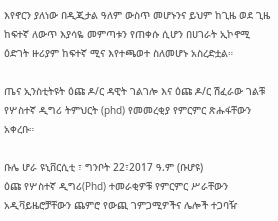እየኖርን ያለነው በዲጂታል ዓለም ውስጥ መሆኑንና ይህም ከጊዜ ወደ ጊዜ ከፍተኛ ለውጥ እያሳዬ መምጣቱን የጠቀሱ ሲሆን በሀገራት ኢኮኖሚ ዕድገት ዙሪያም ከፍተኛ ሚና እየተጫወተ ስለመሆኑ አስረድቷል።

ጤና ኢንስቲትዩት ዕጩ ዶ/ር ዳዊት ገልገሎ እና ዕጩ ዶ/ር ሽፈራው ገልቹ የሦስተኛ ዲግሪ ትምህርት (phd) የመመረቂያ የምርምር ጽሑፋቸውን አቀረቡ።

ቡሌ ሆራ ዩኒቨርሲቲ ፣ ግንቦት 22፣2017 ዓ.ም (ቡሆዩ)
ዕጩ የሦስተኛ ዲግሪ(Phd) ተመራቂዎቹ የምርምር ሥራቸውን አዲቫይዜሮቻቸውን ጨምሮ የውጪ ገምጋሚዎችና ሌሎች ተጋባዥ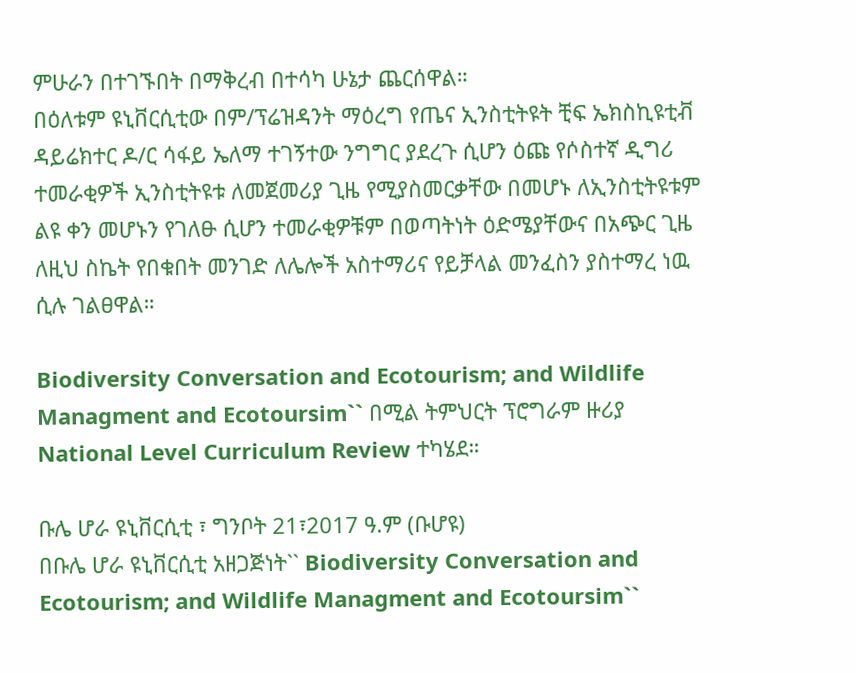ምሁራን በተገኙበት በማቅረብ በተሳካ ሁኔታ ጨርሰዋል።
በዕለቱም ዩኒቨርሲቲው በም/ፕሬዝዳንት ማዕረግ የጤና ኢንስቲትዩት ቺፍ ኤክስኪዩቲቭ ዳይሬክተር ዶ/ር ሳፋይ ኤለማ ተገኝተው ንግግር ያደረጉ ሲሆን ዕጩ የሶስተኛ ዲግሪ ተመራቂዎች ኢንስቲትዩቱ ለመጀመሪያ ጊዜ የሚያስመርቃቸው በመሆኑ ለኢንስቲትዩቱም ልዩ ቀን መሆኑን የገለፁ ሲሆን ተመራቂዎቹም በወጣትነት ዕድሜያቸውና በአጭር ጊዜ ለዚህ ስኬት የበቁበት መንገድ ለሌሎች አስተማሪና የይቻላል መንፈስን ያስተማረ ነዉ ሲሉ ገልፀዋል።

Biodiversity Conversation and Ecotourism; and Wildlife Managment and Ecotoursim`` በሚል ትምህርት ፕሮግራም ዙሪያ National Level Curriculum Review ተካሄደ።

ቡሌ ሆራ ዩኒቨርሲቲ ፣ ግንቦት 21፣2017 ዓ.ም (ቡሆዩ)
በቡሌ ሆራ ዩኒቨርሲቲ አዘጋጅነት`` Biodiversity Conversation and Ecotourism; and Wildlife Managment and Ecotoursim``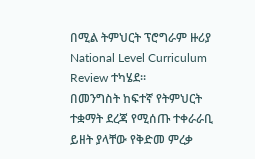በሚል ትምህርት ፕሮግራም ዙሪያ National Level Curriculum Review ተካሄደ።
በመንግስት ከፍተኛ የትምህርት ተቋማት ደረጃ የሚሰጡ ተቀራራቢ ይዘት ያላቸው የቅድመ ምረቃ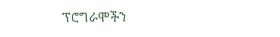ፕሮግራሞችን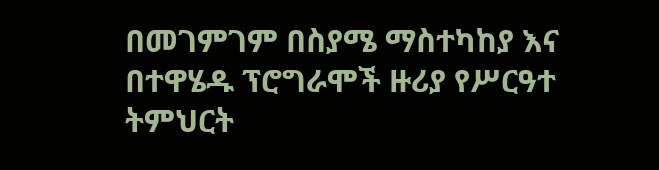በመገምገም በስያሜ ማስተካከያ እና በተዋሄዱ ፕሮግራሞች ዙሪያ የሥርዓተ ትምህርት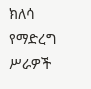ክለሳ የማድረግ ሥራዎች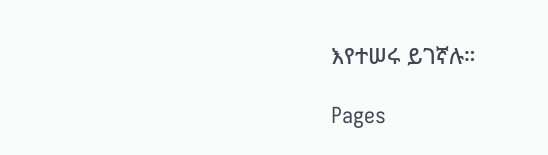እየተሠሩ ይገኛሉ።

Pages